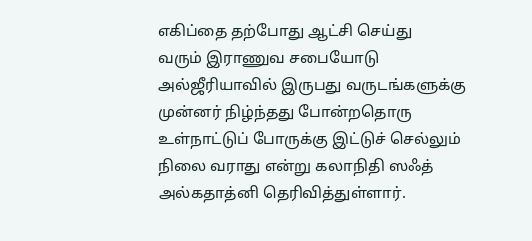எகிப்தை தற்போது ஆட்சி செய்து
வரும் இராணுவ சபையோடு அல்ஜீரியாவில் இருபது வருடங்களுக்கு முன்னர் நிழ்ந்தது போன்றதொரு
உள்நாட்டுப் போருக்கு இட்டுச் செல்லும் நிலை வராது என்று கலாநிதி ஸஃத் அல்கதாத்னி தெரிவித்துள்ளார்.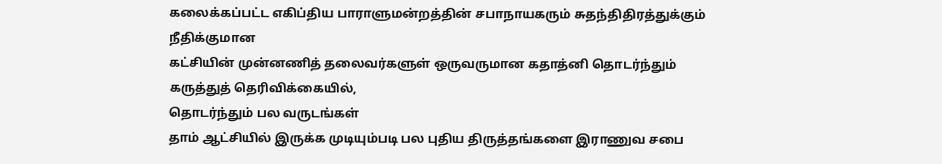கலைக்கப்பட்ட எகிப்திய பாராளுமன்றத்தின் சபாநாயகரும் சுதந்திதிரத்துக்கும் நீதிக்குமான
கட்சியின் முன்னணித் தலைவர்களுள் ஒருவருமான கதாத்னி தொடர்ந்தும் கருத்துத் தெரிவிக்கையில்,
தொடர்ந்தும் பல வருடங்கள்
தாம் ஆட்சியில் இருக்க முடியும்படி பல புதிய திருத்தங்களை இராணுவ சபை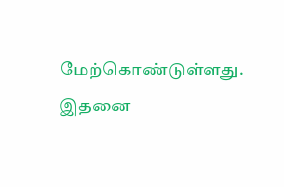மேற்கொண்டுள்ளது.
இதனை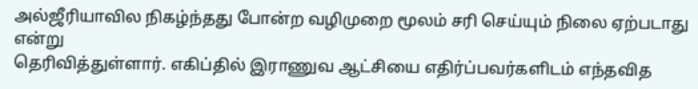அல்ஜீரியாவில நிகழ்ந்தது போன்ற வழிமுறை மூலம் சரி செய்யும் நிலை ஏற்படாது என்று
தெரிவித்துள்ளார். எகிப்தில் இராணுவ ஆட்சியை எதிர்ப்பவர்களிடம் எந்தவித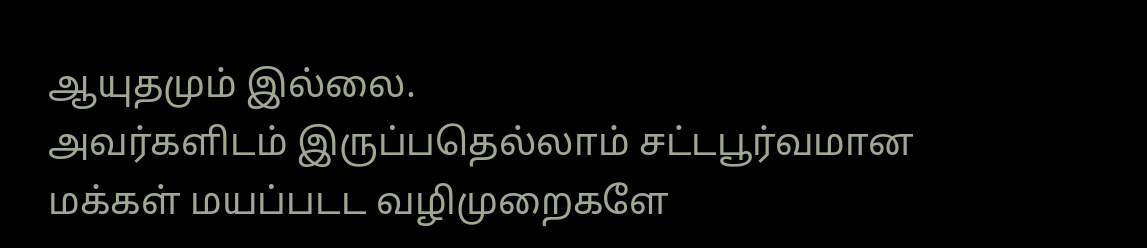ஆயுதமும் இல்லை.
அவர்களிடம் இருப்பதெல்லாம் சட்டபூர்வமான மக்கள் மயப்படட வழிமுறைகளே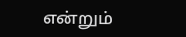என்றும்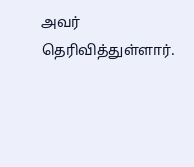அவர் தெரிவித்துள்ளார்.